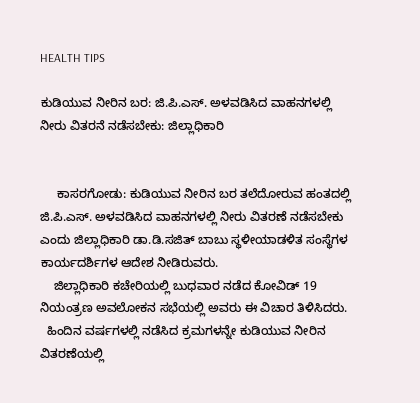HEALTH TIPS

ಕುಡಿಯುವ ನೀರಿನ ಬರ: ಜಿ.ಪಿ.ಎಸ್. ಅಳವಡಿಸಿದ ವಾಹನಗಳಲ್ಲಿ ನೀರು ವಿತರನೆ ನಡೆಸಬೇಕು: ಜಿಲ್ಲಾಧಿಕಾರಿ


     ಕಾಸರಗೋಡು: ಕುಡಿಯುವ ನೀರಿನ ಬರ ತಲೆದೋರುವ ಹಂತದಲ್ಲಿ ಜಿ.ಪಿ.ಎಸ್. ಅಳವಡಿಸಿದ ವಾಹನಗಳಲ್ಲಿ ನೀರು ವಿತರಣೆ ನಡೆಸಬೇಕು ಎಂದು ಜಿಲ್ಲಾಧಿಕಾರಿ ಡಾ.ಡಿ.ಸಜಿತ್ ಬಾಬು ಸ್ಥಳೀಯಾಡಳಿತ ಸಂಸ್ಥೆಗಳ ಕಾರ್ಯದರ್ಶಿಗಳ ಆದೇಶ ನೀಡಿರುವರು.
    ಜಿಲ್ಲಾಧಿಕಾರಿ ಕಚೇರಿಯಲ್ಲಿ ಬುಧವಾರ ನಡೆದ ಕೋವಿಡ್ 19 ನಿಯಂತ್ರಣ ಅವಲೋಕನ ಸಭೆಯಲ್ಲಿ ಅವರು ಈ ವಿಚಾರ ತಿಳಿಸಿದರು.
  ಹಿಂದಿನ ವರ್ಷಗಳಲ್ಲಿ ನಡೆಸಿದ ಕ್ರಮಗಳನ್ನೇ ಕುಡಿಯುವ ನೀರಿನ ವಿತರಣೆಯಲ್ಲಿ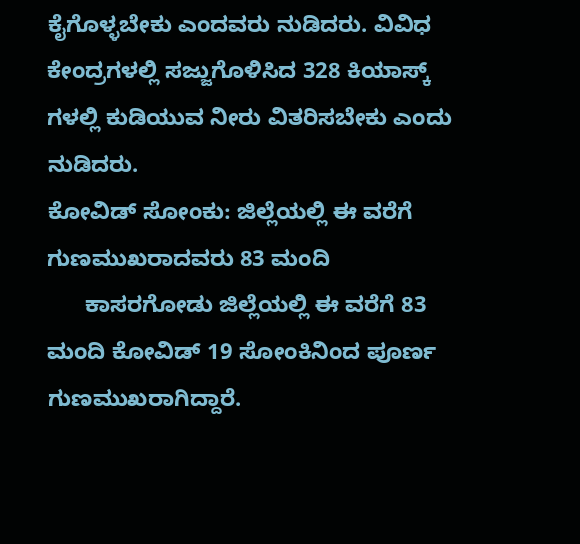ಕೈಗೊಳ್ಳಬೇಕು ಎಂದವರು ನುಡಿದರು. ವಿವಿಧ ಕೇಂದ್ರಗಳಲ್ಲಿ ಸಜ್ಜುಗೊಳಿಸಿದ 328 ಕಿಯಾಸ್ಕ್ ಗಳಲ್ಲಿ ಕುಡಿಯುವ ನೀರು ವಿತರಿಸಬೇಕು ಎಂದು ನುಡಿದರು.
ಕೋವಿಡ್ ಸೋಂಕು: ಜಿಲ್ಲೆಯಲ್ಲಿ ಈ ವರೆಗೆ ಗುಣಮುಖರಾದವರು 83 ಮಂದಿ
      ಕಾಸರಗೋಡು ಜಿಲ್ಲೆಯಲ್ಲಿ ಈ ವರೆಗೆ 83 ಮಂದಿ ಕೋವಿಡ್ 19 ಸೋಂಕಿನಿಂದ ಪೂರ್ಣ ಗುಣಮುಖರಾಗಿದ್ದಾರೆ.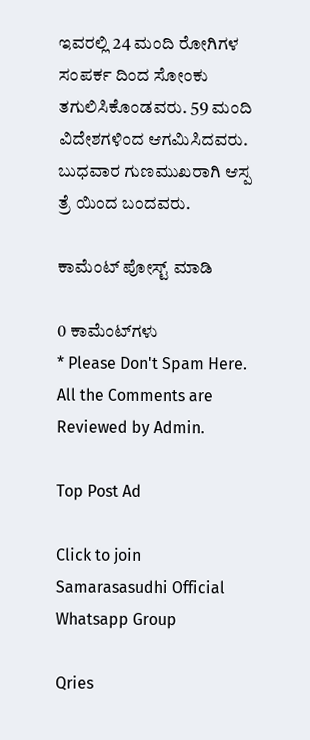ಇವರಲ್ಲಿ 24 ಮಂದಿ ರೋಗಿಗಳ ಸಂಪರ್ಕ ದಿಂದ ಸೋಂಕು ತಗುಲಿಸಿಕೊಂಡವರು. 59 ಮಂದಿ ವಿದೇಶಗಳಿಂದ ಆಗಮಿಸಿದವರು. ಬುಧವಾರ ಗುಣಮುಖರಾಗಿ ಆಸ್ಪ ತ್ರೆ ಯಿಂದ ಬಂದವರು.

ಕಾಮೆಂಟ್‌‌ ಪೋಸ್ಟ್‌ ಮಾಡಿ

0 ಕಾಮೆಂಟ್‌ಗಳು
* Please Don't Spam Here. All the Comments are Reviewed by Admin.

Top Post Ad

Click to join Samarasasudhi Official Whatsapp Group

Qries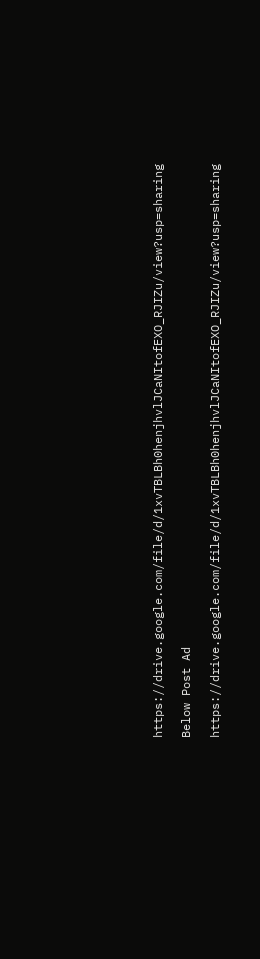https://drive.google.com/file/d/1xvTBLBh0henjhvlJCaNItofEXO_RJIZu/view?usp=sharing

Below Post Ad

https://drive.google.com/file/d/1xvTBLBh0henjhvlJCaNItofEXO_RJIZu/view?usp=sharing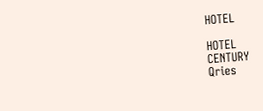HOTEL

HOTEL
CENTURY
Qries